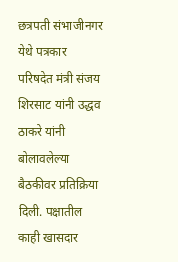छत्रपती संभाजीनगर येथे पत्रकार परिषदेत मंत्री संजय शिरसाट यांनी उद्धव ठाकरे यांनी बोलावलेल्या बैठकीवर प्रतिक्रिया दिली. पक्षातील काही खासदार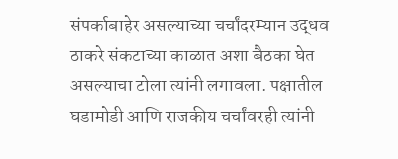संपर्काबाहेर असल्याच्या चर्चांदरम्यान उद्धव ठाकरे संकटाच्या काळात अशा बैठका घेत असल्याचा टोला त्यांनी लगावला. पक्षातील घडामोडी आणि राजकीय चर्चांवरही त्यांनी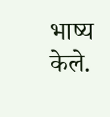भाष्य केले.